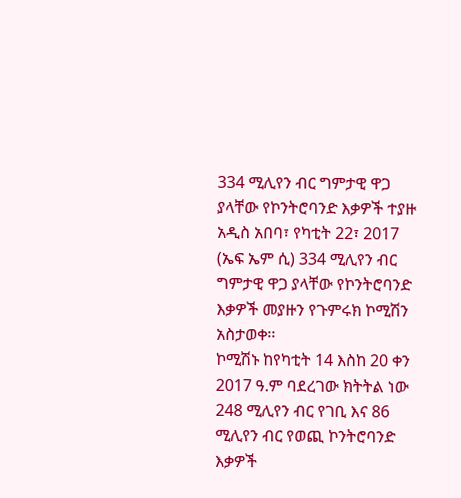334 ሚሊየን ብር ግምታዊ ዋጋ ያላቸው የኮንትሮባንድ እቃዎች ተያዙ
አዲስ አበባ፣ የካቲት 22፣ 2017 (ኤፍ ኤም ሲ) 334 ሚሊየን ብር ግምታዊ ዋጋ ያላቸው የኮንትሮባንድ እቃዎች መያዙን የጉምሩክ ኮሚሽን አስታወቀ፡፡
ኮሚሽኑ ከየካቲት 14 እስከ 20 ቀን 2017 ዓ.ም ባደረገው ክትትል ነው 248 ሚሊየን ብር የገቢ እና 86 ሚሊየን ብር የወጪ ኮንትሮባንድ እቃዎች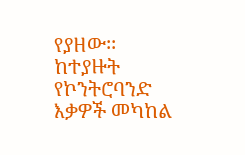የያዘው፡፡
ከተያዙት የኮንትሮባንድ እቃዎች መካከል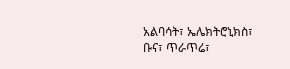አልባሳት፣ ኤሌክትሮኒክስ፣ ቡና፣ ጥራጥሬ፣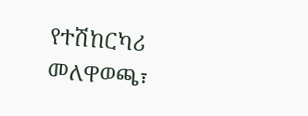የተሽከርካሪ መለዋወጫ፣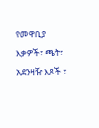የመዋቢያ እቃዎች፣ ጫት፣ አደንዛዥ እጾች ፣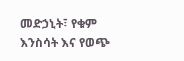መድኃኒት፣ የቁም እንስሳት እና የወጭ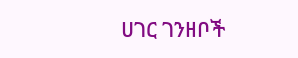ሀገር ገንዘቦች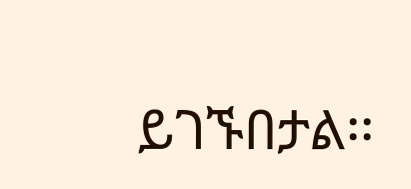ይገኙበታል፡፡